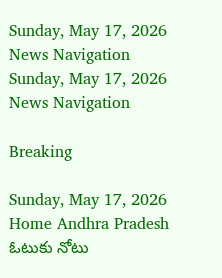Sunday, May 17, 2026
News Navigation
Sunday, May 17, 2026
News Navigation

Breaking

Sunday, May 17, 2026
Home Andhra Pradesh ఓటుకు నోటు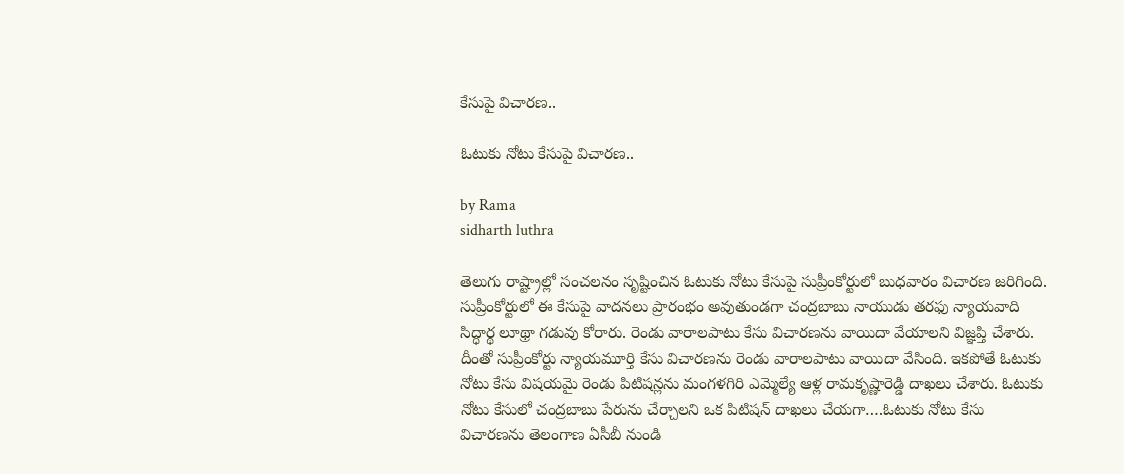కేసుపై విచారణ..

ఓటుకు నోటు కేసుపై విచారణ..

by Rama
sidharth luthra

తెలుగు రాష్ట్రాల్లో సంచలనం సృష్టించిన ఓటుకు నోటు కేసుపై సుప్రీంకోర్టులో బుధవారం విచారణ జరిగింది. సుప్రీంకోర్టులో ఈ కేసుపై వాదనలు ప్రారంభం అవుతుండగా చంద్రబాబు నాయుడు తరఫు న్యాయవాది సిద్ధార్థ లూథ్రా గడువు కోరారు. రెండు వారాలపాటు కేసు విచారణను వాయిదా వేయాలని విజ్ఞప్తి చేశారు. దీంతో సుప్రీంకోర్టు న్యాయమూర్తి కేసు విచారణను రెండు వారాలపాటు వాయిదా వేసింది. ఇకపోతే ఓటుకు నోటు కేసు విషయమై రెండు పిటిషన్లను మంగళగిరి ఎమ్మెల్యే ఆళ్ల రామకృష్ణారెడ్డి దాఖలు చేశారు. ఓటుకు నోటు కేసులో చంద్రబాబు పేరును చేర్చాలని ఒక పిటిషన్ దాఖలు చేయగా….ఓటుకు నోటు కేసు విచారణను తెలంగాణ ఏసీబీ నుండి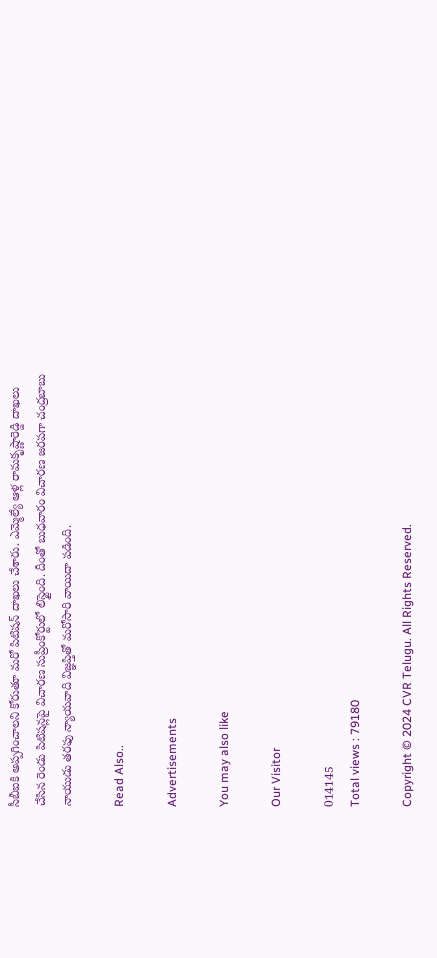సీబీఐకి అప్పగించాలని కోరుతూ మరో పిటిషన్ దాఖలు చేశారు. ఎమ్మెల్యే ఆళ్ల రామకృష్ణారెడ్డి దాఖలు చేసిన రెండు పిటిషన్లపై విచారణ సుప్రీంకోర్టులో లిస్టైంది. దీంతో బుధవారం విచారణ జరపగా చంద్రబాబు నాయుడు తరఫు న్యాయవాది విజ్ఞప్తితో మరోసారి వాయిదా పడింది.

Read Also..

Advertisements

You may also like

Our Visitor

014145
Total views : 79180

Copyright © 2024 CVR Telugu. All Rights Reserved.